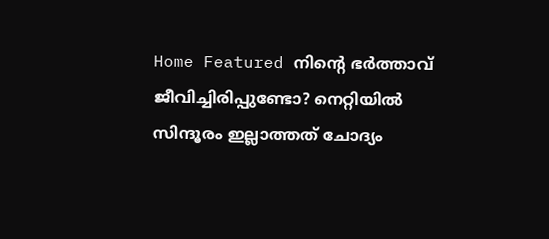Home Featured നിന്റെ ഭര്‍ത്താവ് ജീവിച്ചിരിപ്പുണ്ടോ? നെറ്റിയില്‍ സിന്ദൂരം ഇല്ലാത്തത് ചോദ്യം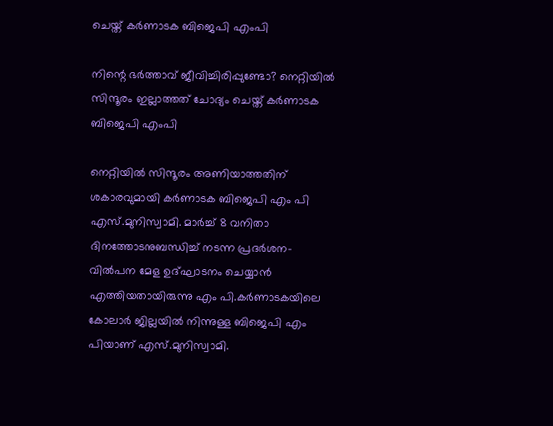ചെയ്ത് കർണാടക ബിജെപി എംപി

നിന്റെ ഭര്‍ത്താവ് ജീവിച്ചിരിപ്പുണ്ടോ? നെറ്റിയില്‍ സിന്ദൂരം ഇല്ലാത്തത് ചോദ്യം ചെയ്ത് കർണാടക ബിജെപി എംപി

നെറ്റിയില്‍ സിന്ദൂരം അണിയാത്തതിന് ശകാരവുമായി കര്‍ണാടക ബിജെപി എം പി എസ്.മുനിസ്വാമി. മാര്‍ച്ച്‌ 8 വനിതാ ദിനത്തോടനുബന്ധിച്ച്‌ നടന്ന പ്രദര്‍ശന-വില്‍പന മേള ഉദ്ഘാടനം ചെയ്യാന്‍ എത്തിയതായിരുന്നു എം പി.കര്‍ണാടകയിലെ കോലാര്‍ ജില്ലയില്‍ നിന്നുള്ള ബിജെപി എം പിയാണ് എസ്.മുനിസ്വാമി.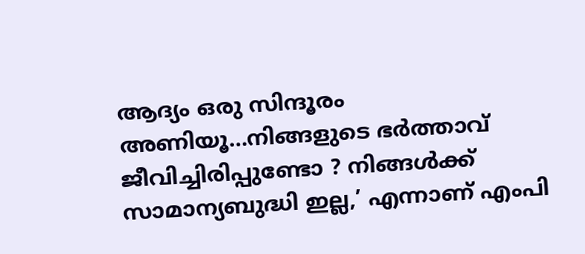ആദ്യം ഒരു സിന്ദൂരം അണിയൂ…നിങ്ങളുടെ ഭര്‍ത്താവ് ജീവിച്ചിരിപ്പുണ്ടോ ? നിങ്ങള്‍ക്ക് സാമാന്യബുദ്ധി ഇല്ല,’ എന്നാണ് എംപി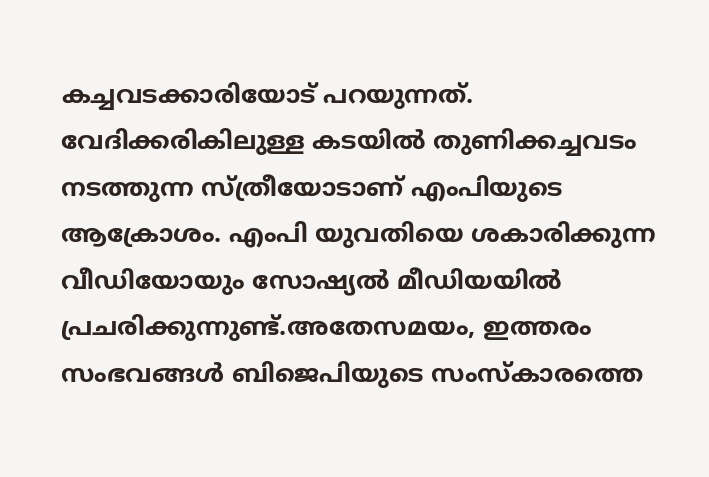കച്ചവടക്കാരിയോട് പറയുന്നത്. വേദിക്കരികിലുള്ള കടയില്‍ തുണിക്കച്ചവടം നടത്തുന്ന സ്ത്രീയോടാണ് എംപിയുടെ ആക്രോശം. എംപി യുവതിയെ ശകാരിക്കുന്ന വീഡിയോയും സോഷ്യല്‍ മീഡിയയില്‍ പ്രചരിക്കുന്നുണ്ട്.അതേസമയം, ഇത്തരം സംഭവങ്ങള്‍ ബിജെപിയുടെ സംസ്‌കാരത്തെ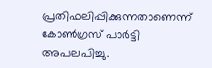പ്രതിഫലിപ്പിക്കുന്നതാണെന്ന് കോണ്‍ഗ്രസ് പാര്‍ട്ടി അപലപിച്ചു.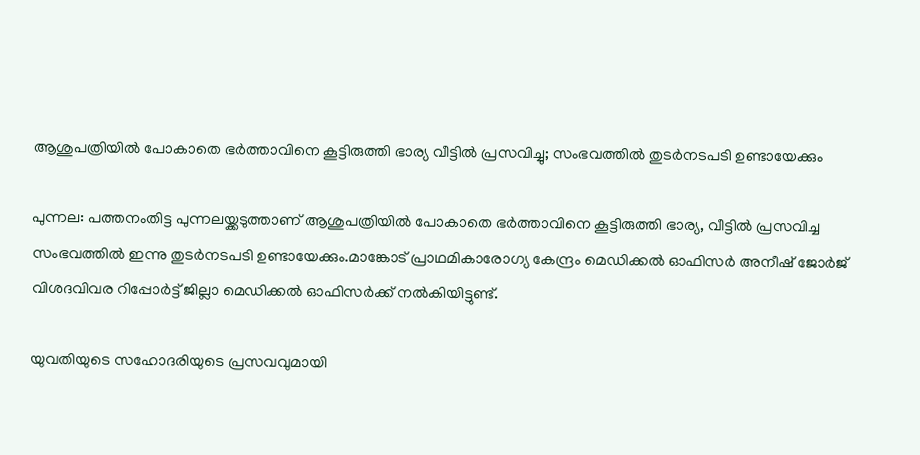ആശുപത്രിയില്‍ പോകാതെ ഭര്‍ത്താവിനെ കൂട്ടിരുത്തി ഭാര്യ വീട്ടില്‍ പ്രസവിച്ചു; സംഭവത്തില്‍ തുടര്‍നടപടി ഉണ്ടായേക്കും

പുന്നല: പത്തനംതിട്ട പുന്നലയ്ക്കടുത്താണ് ആശുപത്രിയില്‍ പോകാതെ ഭര്‍ത്താവിനെ കൂട്ടിരുത്തി ഭാര്യ, വീട്ടില്‍ പ്രസവിച്ച സംഭവത്തില്‍ ഇന്നു തുടര്‍നടപടി ഉണ്ടായേക്കും.മാങ്കോട് പ്രാഥമികാരോഗ്യ കേന്ദ്രം മെഡിക്കല്‍ ഓഫിസര്‍ അനീഷ് ജോര്‍ജ് വിശദവിവര റിപ്പോര്‍ട്ട് ജില്ലാ മെഡിക്കല്‍ ഓഫിസര്‍ക്ക് നല്‍കിയിട്ടുണ്ട്.

യുവതിയുടെ സഹോദരിയുടെ പ്രസവവുമായി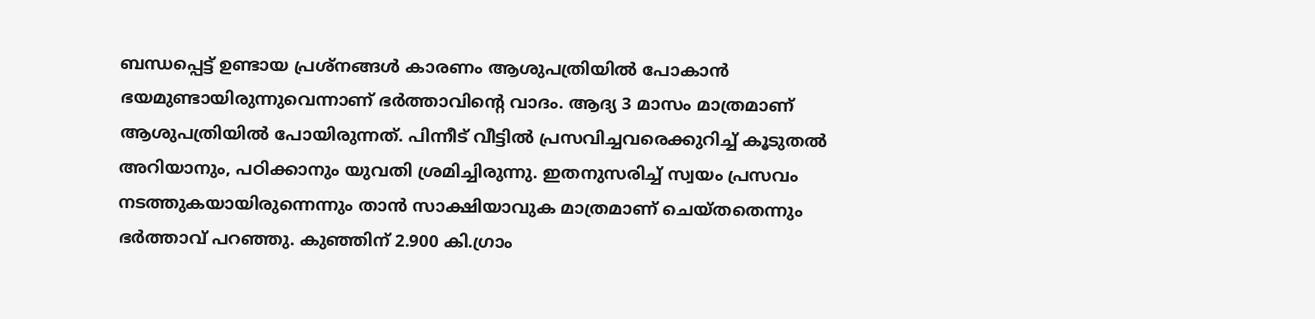ബന്ധപ്പെട്ട് ഉണ്ടായ പ്രശ്നങ്ങള്‍ കാരണം ആശുപത്രിയില്‍ പോകാന്‍ ഭയമുണ്ടായിരുന്നുവെന്നാണ് ഭര്‍ത്താവിന്റെ വാദം. ആദ്യ 3 മാസം മാത്രമാണ് ആശുപത്രിയില്‍ പോയിരുന്നത്. പിന്നീട് വീട്ടില്‍ പ്രസവിച്ചവരെക്കുറിച്ച്‌ കൂടുതല്‍ അറിയാനും, പഠിക്കാനും യുവതി ശ്രമിച്ചിരുന്നു. ഇതനുസരിച്ച്‌ സ്വയം പ്രസവം നടത്തുകയായിരുന്നെന്നും താന്‍ സാക്ഷിയാവുക മാത്രമാണ് ചെയ്തതെന്നും ഭര്‍ത്താവ് പറഞ്ഞു. കു‍ഞ്ഞിന് 2.900 കി.ഗ്രാം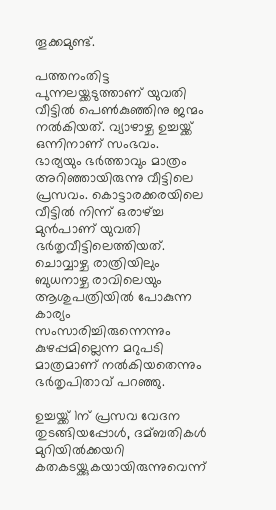തൂക്കമുണ്ട്.

പത്തനംതിട്ട പുന്നലയ്ക്കടുത്താണ് യുവതി വീട്ടില്‍ പെണ്‍കുഞ്ഞിനു ജന്മം നല്‍കിയത്. വ്യാഴാഴ്ച ഉച്ചയ്ക്ക് ഒന്നിനാണ് സംഭവം. ഭാര്യയും ഭര്‍ത്താവും മാത്രം അറി‍ഞ്ഞായിരുന്നു വീട്ടിലെ പ്രസവം. കൊട്ടാരക്കരയിലെ വീട്ടില്‍ നിന്ന് ഒരാഴ്ച്ച മുന്‍പാണ് യുവതി ഭര്‍തൃവീട്ടിലെത്തിയത്. ചൊവ്വാഴ്ച രാത്രിയിലും ബുധനാഴ്ച രാവിലെയും ആശുപത്രിയില്‍ പോകുന്ന കാര്യം സംസാരിച്ചിരുന്നെന്നും കുഴപ്പമില്ലെന്ന മറുപടി മാത്രമാണ് നല്‍കിയതെന്നും ഭര്‍തൃപിതാവ് പറഞ്ഞു.

ഉച്ചയ്ക്ക് 1ന് പ്രസവ വേദന തുടങ്ങിയപ്പോള്‍, ദമ്ബതികള്‍ മുറിയില്‍ക്കയറി കതകടയ്ക്കുകയായിരുന്നുവെന്ന്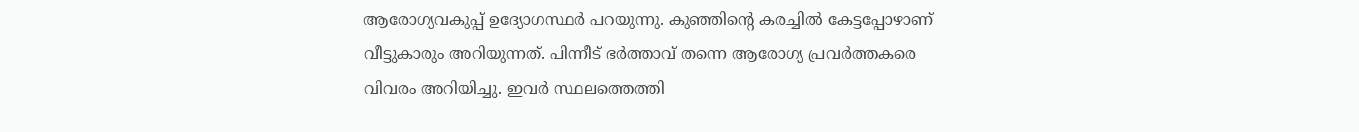ആരോഗ്യവകുപ്പ് ഉദ്യോഗസ്ഥര്‍ പറയുന്നു. കുഞ്ഞിന്റെ കരച്ചില്‍ കേട്ടപ്പോഴാണ് വീട്ടുകാരും അറിയുന്നത്. പിന്നീട് ഭര്‍ത്താവ് തന്നെ ആരോഗ്യ പ്രവര്‍ത്തകരെ വിവരം അറിയിച്ചു. ഇവര്‍ സ്ഥലത്തെത്തി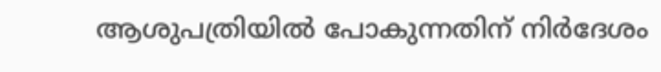ആശുപത്രിയില്‍ പോകുന്നതിന് നിര്‍ദേശം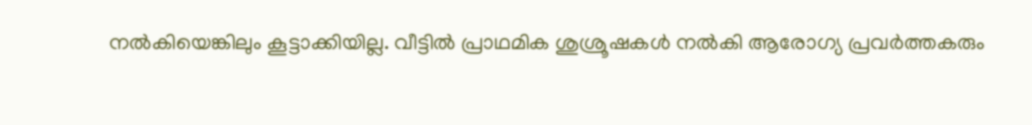നല്‍കിയെങ്കിലും കൂട്ടാക്കിയില്ല. വീട്ടില്‍ പ്രാഥമിക ശുശ്രൂഷകള്‍ നല്‍കി ആരോഗ്യ പ്രവര്‍ത്തകരും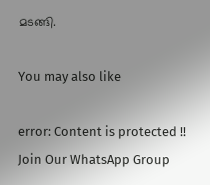മടങ്ങി.

You may also like

error: Content is protected !!
Join Our WhatsApp Group